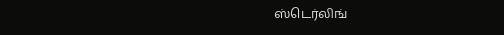ஸ்டெர்லிங்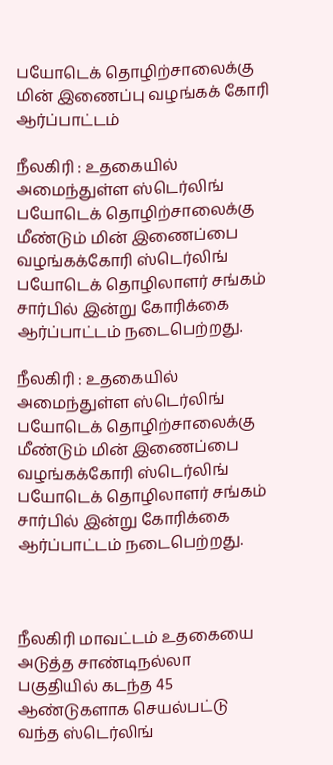பயோடெக் தொழிற்சாலைக்கு மின் இணைப்பு வழங்கக் கோரி ஆர்ப்பாட்டம்

நீலகிரி : உதகையில் அமைந்துள்ள ஸ்டெர்லிங் பயோடெக் தொழிற்சாலைக்கு மீண்டும் மின் இணைப்பை வழங்கக்கோரி ஸ்டெர்லிங் பயோடெக் தொழிலாளர் சங்கம் சார்பில் இன்று கோரிக்கை ஆர்ப்பாட்டம் நடைபெற்றது.

நீலகிரி : உதகையில் அமைந்துள்ள ஸ்டெர்லிங் பயோடெக் தொழிற்சாலைக்கு மீண்டும் மின் இணைப்பை வழங்கக்கோரி ஸ்டெர்லிங் பயோடெக் தொழிலாளர் சங்கம் சார்பில் இன்று கோரிக்கை ஆர்ப்பாட்டம் நடைபெற்றது.



நீலகிரி மாவட்டம் உதகையை அடுத்த சாண்டிநல்லா பகுதியில் கடந்த 45 ஆண்டுகளாக செயல்பட்டு வந்த ஸ்டெர்லிங்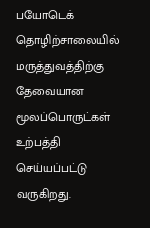பயோடெக் தொழிற்சாலையில் மருத்துவத்திற்கு தேவையான மூலப்பொருட்கள் உற்பத்தி செய்யப்பட்டு வருகிறது.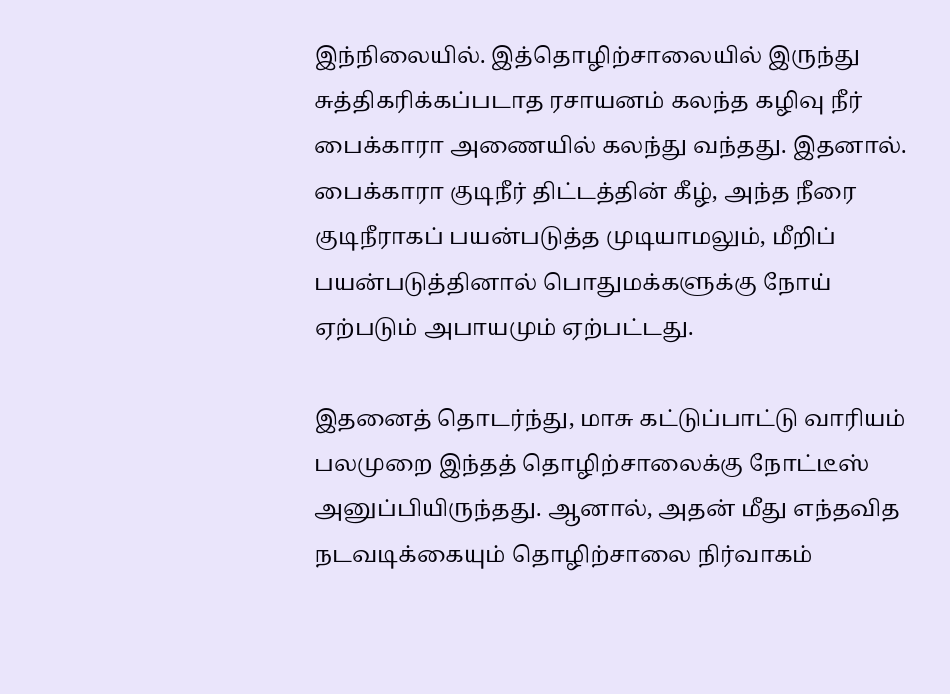இந்நிலையில். இத்தொழிற்சாலையில் இருந்து சுத்திகரிக்கப்படாத ரசாயனம் கலந்த கழிவு நீர் பைக்காரா அணையில் கலந்து வந்தது. இதனால். பைக்காரா குடிநீர் திட்டத்தின் கீழ், அந்த நீரை குடிநீராகப் பயன்படுத்த முடியாமலும், மீறிப் பயன்படுத்தினால் பொதுமக்களுக்கு நோய் ஏற்படும் அபாயமும் ஏற்பட்டது.

இதனைத் தொடர்ந்து, மாசு கட்டுப்பாட்டு வாரியம் பலமுறை இந்தத் தொழிற்சாலைக்கு நோட்டீஸ் அனுப்பியிருந்தது. ஆனால், அதன் மீது எந்தவித நடவடிக்கையும் தொழிற்சாலை நிர்வாகம்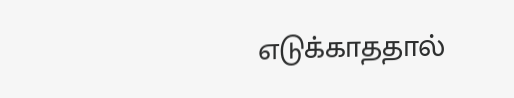எடுக்காததால்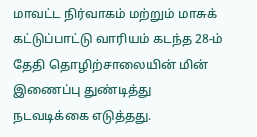மாவட்ட நிர்வாகம் மற்றும் மாசுக் கட்டுப்பாட்டு வாரியம் கடந்த 28-ம் தேதி தொழிற்சாலையின் மின் இணைப்பு துண்டித்து நடவடிக்கை எடுத்தது.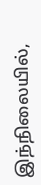இந்நிலையில்,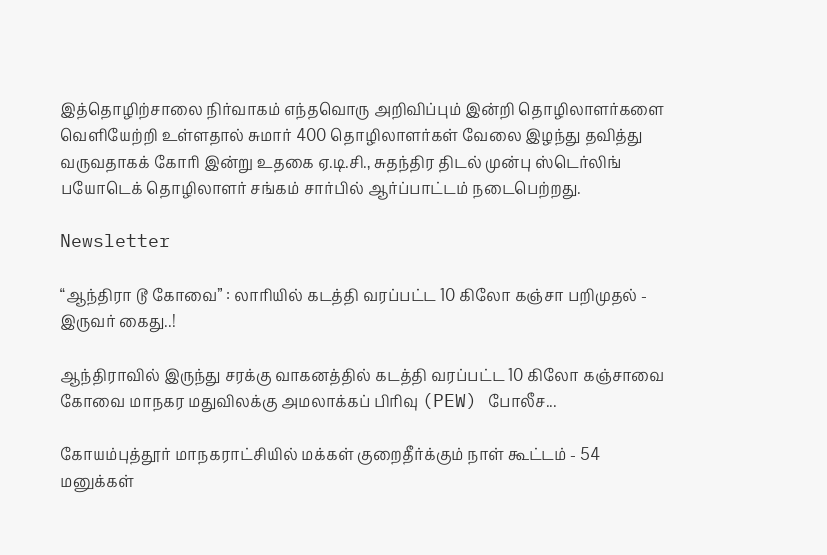இத்தொழிற்சாலை நிர்வாகம் எந்தவொரு அறிவிப்பும் இன்றி தொழிலாளர்களை வெளியேற்றி உள்ளதால் சுமார் 400 தொழிலாளர்கள் வேலை இழந்து தவித்து வருவதாகக் கோரி இன்று உதகை ஏ.டி.சி., சுதந்திர திடல் முன்பு ஸ்டெர்லிங் பயோடெக் தொழிலாளர் சங்கம் சார்பில் ஆர்ப்பாட்டம் நடைபெற்றது.

Newsletter

“ஆந்திரா டூ கோவை” : லாரியில் கடத்தி வரப்பட்ட 10 கிலோ கஞ்சா பறிமுதல் - இருவர் கைது..!

ஆந்திராவில் இருந்து சரக்கு வாகனத்தில் கடத்தி வரப்பட்ட 10 கிலோ கஞ்சாவை கோவை மாநகர மதுவிலக்கு அமலாக்கப் பிரிவு (PEW) போலீச...

கோயம்புத்தூர் மாநகராட்சியில் மக்கள் குறைதீர்க்கும் நாள் கூட்டம் - 54 மனுக்கள்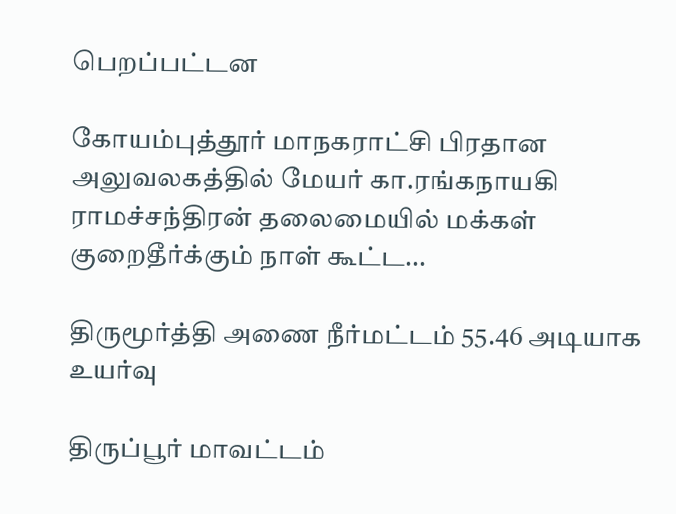பெறப்பட்டன

கோயம்புத்தூர் மாநகராட்சி பிரதான அலுவலகத்தில் மேயர் கா.ரங்கநாயகி ராமச்சந்திரன் தலைமையில் மக்கள் குறைதீர்க்கும் நாள் கூட்ட...

திருமூர்த்தி அணை நீர்மட்டம் 55.46 அடியாக உயர்வு

திருப்பூர் மாவட்டம்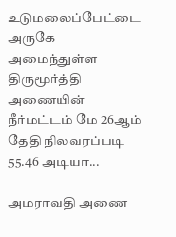உடுமலைப்பேட்டை அருகே அமைந்துள்ள திருமூர்த்தி அணையின் நீர்மட்டம் மே 26ஆம் தேதி நிலவரப்படி 55.46 அடியா...

அமராவதி அணை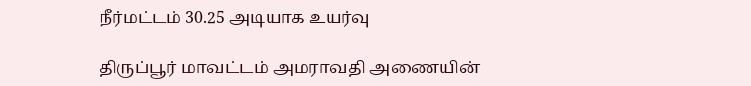நீர்மட்டம் 30.25 அடியாக உயர்வு

திருப்பூர் மாவட்டம் அமராவதி அணையின்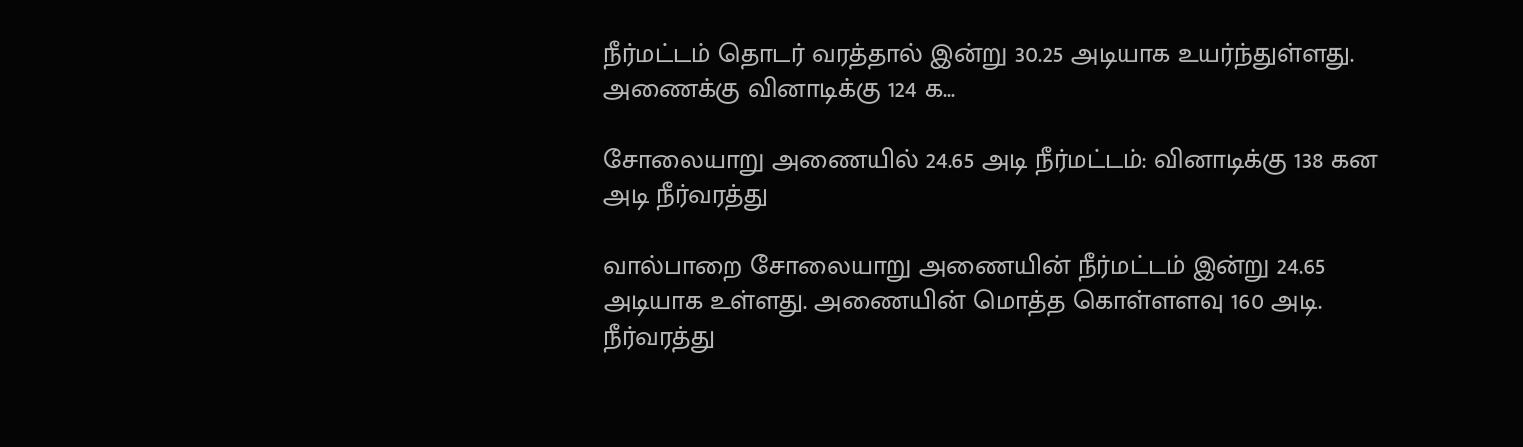நீர்மட்டம் தொடர் வரத்தால் இன்று 30.25 அடியாக உயர்ந்துள்ளது. அணைக்கு வினாடிக்கு 124 க...

சோலையாறு அணையில் 24.65 அடி நீர்மட்டம்: வினாடிக்கு 138 கன அடி நீர்வரத்து

வால்பாறை சோலையாறு அணையின் நீர்மட்டம் இன்று 24.65 அடியாக உள்ளது. அணையின் மொத்த கொள்ளளவு 160 அடி. நீர்வரத்து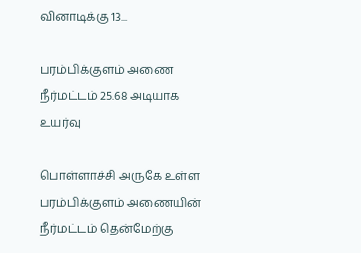வினாடிக்கு 13...

பரம்பிக்குளம் அணை நீர்மட்டம் 25.68 அடியாக உயர்வு

பொள்ளாச்சி அருகே உள்ள பரம்பிக்குளம் அணையின் நீர்மட்டம் தென்மேற்கு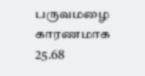பருவமழை காரணமாக 25.68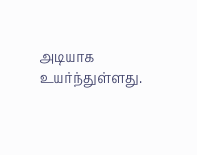அடியாக உயர்ந்துள்ளது.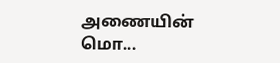அணையின் மொ...